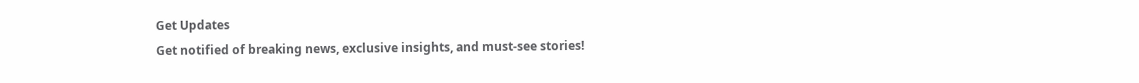Get Updates
Get notified of breaking news, exclusive insights, and must-see stories!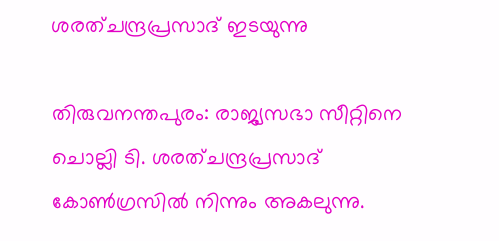ശരത്ചന്ദ്രപ്രസാദ് ഇടയുന്നു

തിരുവനന്തപുരം: രാജ്യസഭാ സീറ്റിനെ ചൊല്ലി ടി. ശരത്ചന്ദ്രപ്രസാദ് കോണ്‍ഗ്രസില്‍ നിന്നും അകലുന്നു.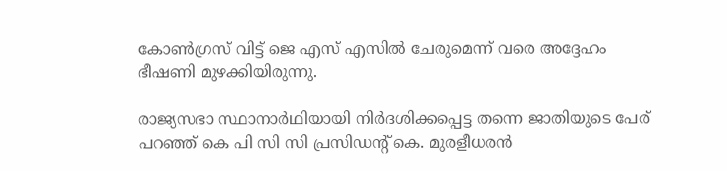കോണ്‍ഗ്രസ് വിട്ട് ജെ എസ് എസില്‍ ചേരുമെന്ന് വരെ അദ്ദേഹം ഭീഷണി മുഴക്കിയിരുന്നു.

രാജ്യസഭാ സ്ഥാനാര്‍ഥിയായി നിര്‍ദശിക്കപ്പെട്ട തന്നെ ജാതിയുടെ പേര് പറഞ്ഞ് കെ പി സി സി പ്രസിഡന്റ് കെ. മുരളീധരന്‍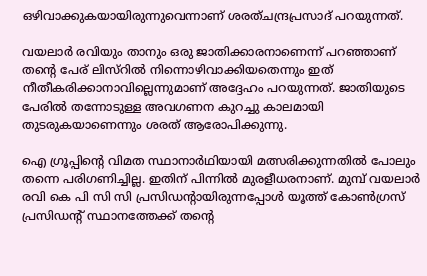ഒഴിവാക്കുകയായിരുന്നുവെന്നാണ് ശരത്ചന്ദ്രപ്രസാദ് പറയുന്നത്.

വയലാര്‍ രവിയും താനും ഒരു ജാതിക്കാരനാണെന്ന് പറഞ്ഞാണ് തന്റെ പേര് ലിസ്റില്‍ നിന്നൊഴിവാക്കിയതെന്നും ഇത് നീതീകരിക്കാനാവില്ലെന്നുമാണ് അദ്ദേഹം പറയുന്നത്. ജാതിയുടെ പേരില്‍ തന്നോടുള്ള അവഗണന കുറച്ചു കാലമായി തുടരുകയാണെന്നും ശരത് ആരോപിക്കുന്നു.

ഐ ഗ്രൂപ്പിന്റെ വിമത സ്ഥാനാര്‍ഥിയായി മത്സരിക്കുന്നതില്‍ പോലും തന്നെ പരിഗണിച്ചില്ല. ഇതിന് പിന്നില്‍ മുരളീധരനാണ്. മുമ്പ് വയലാര്‍ രവി കെ പി സി സി പ്രസിഡന്റായിരുന്നപ്പോള്‍ യൂത്ത് കോണ്‍ഗ്രസ് പ്രസിഡന്റ് സ്ഥാനത്തേക്ക് തന്റെ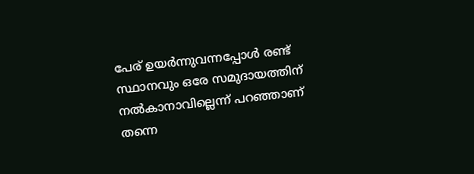പേര് ഉയര്‍ന്നുവന്നപ്പോള്‍ രണ്ട് സ്ഥാനവും ഒരേ സമുദായത്തിന് നല്‍കാനാവില്ലെന്ന് പറഞ്ഞാണ് തന്നെ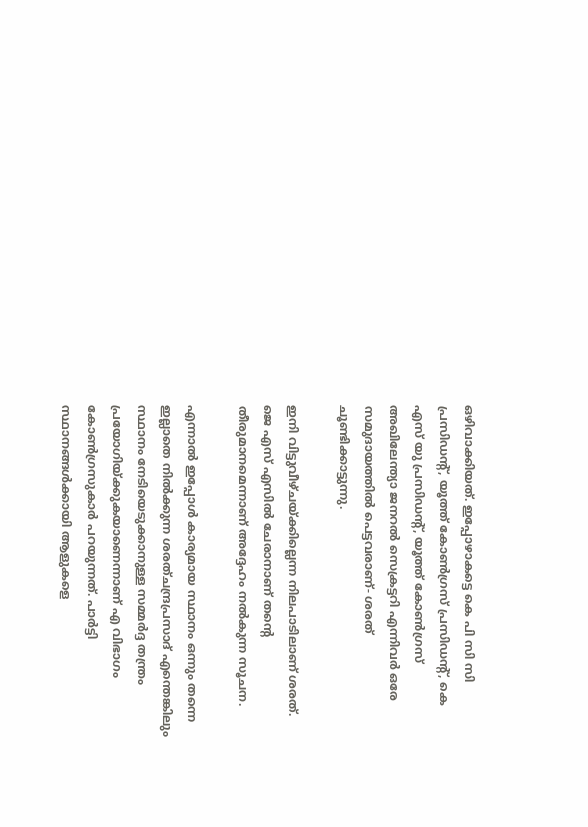ഒഴിവാക്കിയത്. ഇപ്പോഴാകട്ടെ കെ പി സി സി പ്രസിഡന്റ്, യൂത്ത് കോണ്‍ഗ്രസ് പ്രസിഡന്റ്, കെ എസ് യു പ്രസിഡന്റ്, യൂത്ത് കോണ്‍ഗ്രസ് അഖിലേന്ത്യാ ജനറല്‍ സെക്രട്ടറി എന്നിവര്‍ ഒരേ സമുദായത്തില്‍ പെട്ടവരാണ്- ശരത് ചൂണ്ടിക്കാട്ടുന്നു.

ഇനി വിട്ടുവീഴ്ചയ്ക്കില്ലെന്ന നിലപാടിലാണ് ശരത്. ജെ എസ് എസില്‍ ചേരാനാണ് തന്റെ തീരുമാനമെന്നാണ് അദ്ദേഹം നല്‍കുന്ന സൂചന.

എന്നാല്‍ ഇപ്പോള്‍ കാര്യമായ സ്ഥാനം ഒന്നും തന്നെ ഇല്ലാതെ നില്‍ക്കുന്ന ശരത്ചന്ദ്രപ്രസാദ് എന്തെങ്കിലും സ്ഥാനം നേടിയെടുക്കാനുള്ള സമ്മര്‍ദ്ദ തന്ത്രം പ്രയോഗിയ്ക്കുകയാണെന്നാണ് എ വിഭാഗം കോണ്‍ഗ്രസുകാര്‍ പറയുന്നത്. പാര്‍ട്ടി സ്ഥാനങ്ങള്‍ക്കായി ആളുകളെ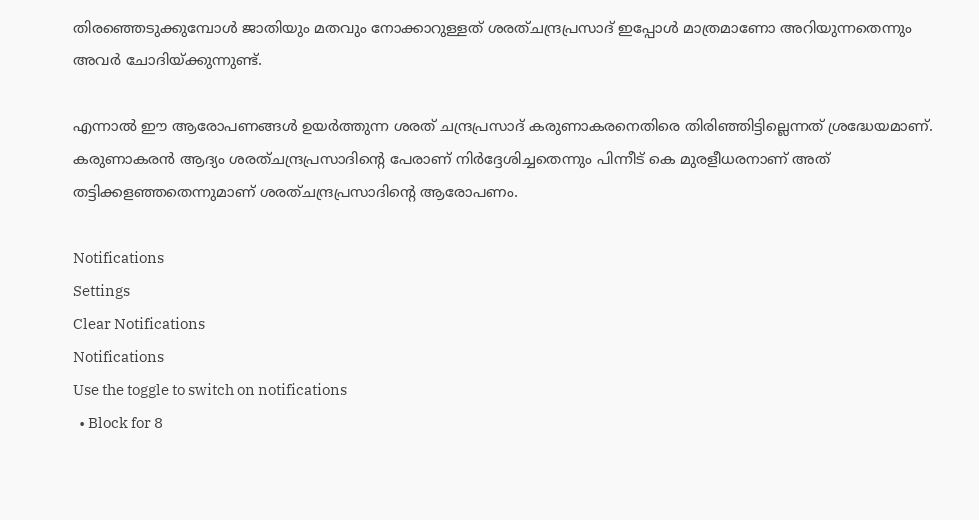തിരഞ്ഞെടുക്കുമ്പോള്‍ ജാതിയും മതവും നോക്കാറുള്ളത് ശരത്ചന്ദ്രപ്രസാദ് ഇപ്പോള്‍ മാത്രമാണോ അറിയുന്നതെന്നും അവര്‍ ചോദിയ്ക്കുന്നുണ്ട്.

എന്നാല്‍ ഈ ആരോപണങ്ങള്‍ ഉയര്‍ത്തുന്ന ശരത് ചന്ദ്രപ്രസാദ് കരുണാകരനെതിരെ തിരിഞ്ഞിട്ടില്ലെന്നത് ശ്രദ്ധേയമാണ്. കരുണാകരന്‍ ആദ്യം ശരത്ചന്ദ്രപ്രസാദിന്റെ പേരാണ് നിര്‍ദ്ദേശിച്ചതെന്നും പിന്നീട് കെ മുരളീധരനാണ് അത് തട്ടിക്കളഞ്ഞതെന്നുമാണ് ശരത്ചന്ദ്രപ്രസാദിന്റെ ആരോപണം.

Notifications
Settings
Clear Notifications
Notifications
Use the toggle to switch on notifications
  • Block for 8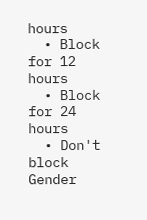hours
  • Block for 12 hours
  • Block for 24 hours
  • Don't block
Gender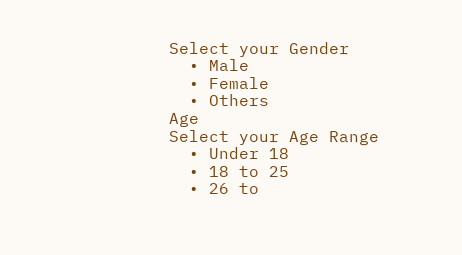Select your Gender
  • Male
  • Female
  • Others
Age
Select your Age Range
  • Under 18
  • 18 to 25
  • 26 to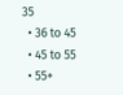35
  • 36 to 45
  • 45 to 55
  • 55+